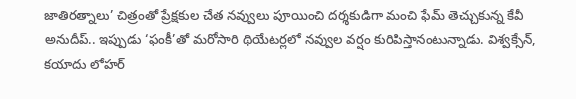జాతిరత్నాలు’ చిత్రంతో ప్రేక్షకుల చేత నవ్వులు పూయించి దర్శకుడిగా మంచి ఫేమ్ తెచ్చుకున్న కేవీ అనుదీప్.. ఇప్పుడు ‘ఫంకీ’తో మరోసారి థియేటర్లలో నవ్వుల వర్షం కురిపిస్తానంటున్నాడు. విశ్వక్సేన్, కయాదు లోహర్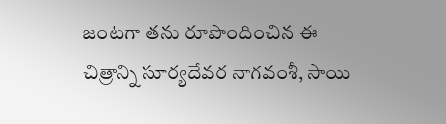జంటగా తను రూపొందించిన ఈ చిత్రాన్ని సూర్యదేవర నాగవంశీ, సాయి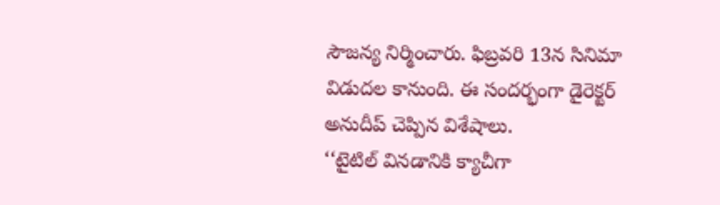సౌజన్య నిర్మించారు. ఫిబ్రవరి 13న సినిమా విడుదల కానుంది. ఈ సందర్భంగా డైరెక్టర్ అనుదీప్ చెప్పిన విశేషాలు.
‘‘టైటిల్ వినడానికి క్యాచీగా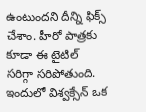ఉంటుందని దీన్ని ఫిక్స్ చేశాం. హీరో పాత్రకు కూడా ఈ టైటిల్ సరిగ్గా సరిపోతుంది. ఇందులో విశ్వక్సేన్ ఒక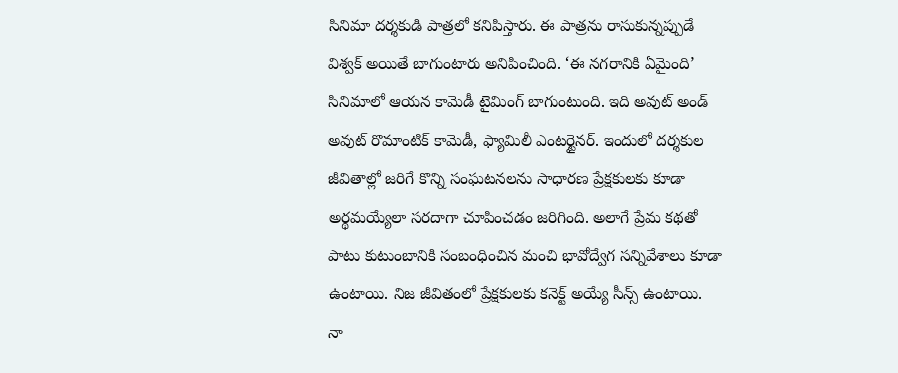సినిమా దర్శకుడి పాత్రలో కనిపిస్తారు. ఈ పాత్రను రాసుకున్నప్పుడే విశ్వక్ అయితే బాగుంటారు అనిపించింది. ‘ఈ నగరానికి ఏమైంది’ సినిమాలో ఆయన కామెడీ టైమింగ్ బాగుంటుంది. ఇది అవుట్ అండ్ అవుట్ రొమాంటిక్ కామెడీ, ఫ్యామిలీ ఎంటర్టైనర్. ఇందులో దర్శకుల జీవితాల్లో జరిగే కొన్ని సంఘటనలను సాధారణ ప్రేక్షకులకు కూడా అర్థమయ్యేలా సరదాగా చూపించడం జరిగింది. అలాగే ప్రేమ కథతో పాటు కుటుంబానికి సంబంధించిన మంచి భావోద్వేగ సన్నివేశాలు కూడా ఉంటాయి. నిజ జీవితంలో ప్రేక్షకులకు కనెక్ట్ అయ్యే సీన్స్ ఉంటాయి.
నా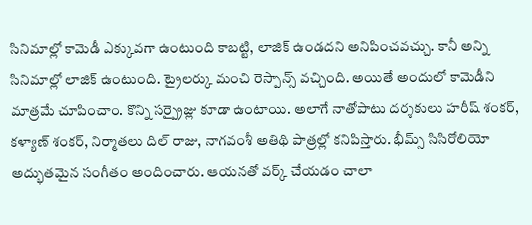సినిమాల్లో కామెడీ ఎక్కువగా ఉంటుంది కాబట్టి, లాజిక్ ఉండదని అనిపించవచ్చు. కానీ అన్ని సినిమాల్లో లాజిక్ ఉంటుంది. ట్రైలర్కు మంచి రెస్పాన్స్ వచ్చింది. అయితే అందులో కామెడీని మాత్రమే చూపించాం. కొన్ని సర్ప్రైజ్లు కూడా ఉంటాయి. అలాగే నాతోపాటు దర్శకులు హరీష్ శంకర్, కళ్యాణ్ శంకర్, నిర్మాతలు దిల్ రాజు, నాగవంశీ అతిథి పాత్రల్లో కనిపిస్తారు. భీమ్స్ సిసిరోలియో అద్భుతమైన సంగీతం అందించారు. ఆయనతో వర్క్ చేయడం చాలా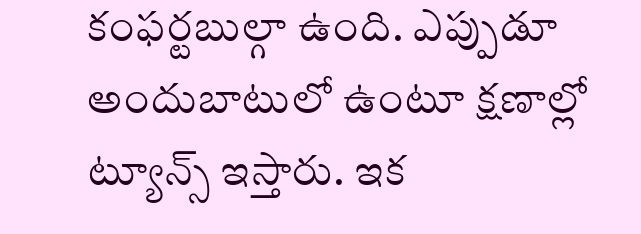కంఫర్టబుల్గా ఉంది. ఎప్పుడూ అందుబాటులో ఉంటూ క్షణాల్లో ట్యూన్స్ ఇస్తారు. ఇక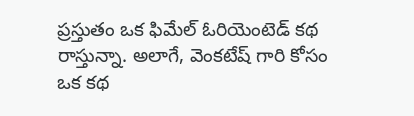ప్రస్తుతం ఒక ఫిమేల్ ఓరియెంటెడ్ కథ రాస్తున్నా. అలాగే, వెంకటేష్ గారి కోసం ఒక కథ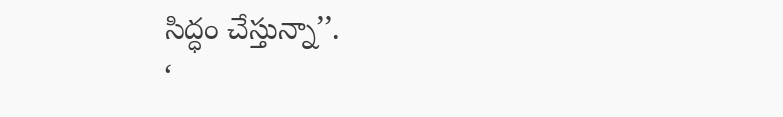సిద్ధం చేస్తున్నా’’.
‘